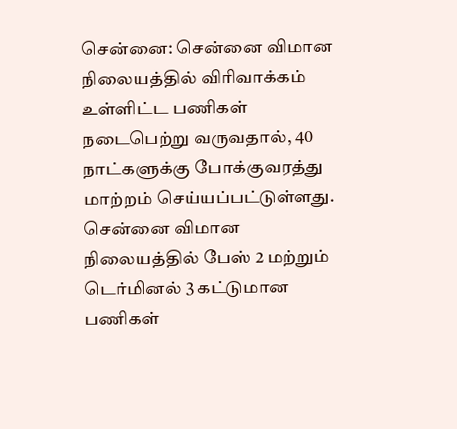சென்னை: சென்னை விமான நிலையத்தில் விரிவாக்கம் உள்ளிட்ட பணிகள் நடைபெற்று வருவதால், 40 நாட்களுக்கு போக்குவரத்து மாற்றம் செய்யப்பட்டுள்ளது.
சென்னை விமான நிலையத்தில் பேஸ் 2 மற்றும் டெர்மினல் 3 கட்டுமான பணிகள்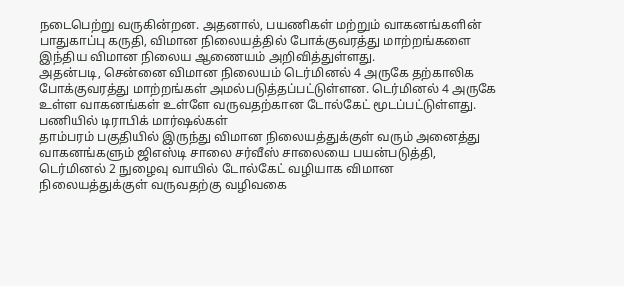நடைபெற்று வருகின்றன. அதனால், பயணிகள் மற்றும் வாகனங்களின் பாதுகாப்பு கருதி, விமான நிலையத்தில் போக்குவரத்து மாற்றங்களை இந்திய விமான நிலைய ஆணையம் அறிவித்துள்ளது.
அதன்படி, சென்னை விமான நிலையம் டெர்மினல் 4 அருகே தற்காலிக போக்குவரத்து மாற்றங்கள் அமல்படுத்தப்பட்டுள்ளன. டெர்மினல் 4 அருகே உள்ள வாகனங்கள் உள்ளே வருவதற்கான டோல்கேட் மூடப்பட்டுள்ளது.
பணியில் டிராபிக் மார்ஷல்கள்
தாம்பரம் பகுதியில் இருந்து விமான நிலையத்துக்குள் வரும் அனைத்து வாகனங்களும் ஜிஎஸ்டி சாலை சர்வீஸ் சாலையை பயன்படுத்தி, டெர்மினல் 2 நுழைவு வாயில் டோல்கேட் வழியாக விமான நிலையத்துக்குள் வருவதற்கு வழிவகை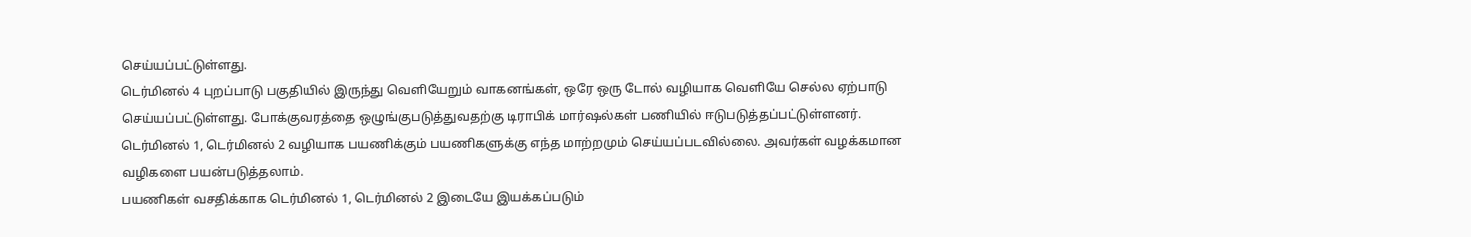செய்யப்பட்டுள்ளது.
டெர்மினல் 4 புறப்பாடு பகுதியில் இருந்து வெளியேறும் வாகனங்கள், ஒரே ஒரு டோல் வழியாக வெளியே செல்ல ஏற்பாடு செய்யப்பட்டுள்ளது. போக்குவரத்தை ஒழுங்குபடுத்துவதற்கு டிராபிக் மார்ஷல்கள் பணியில் ஈடுபடுத்தப்பட்டுள்ளனர்.
டெர்மினல் 1, டெர்மினல் 2 வழியாக பயணிக்கும் பயணிகளுக்கு எந்த மாற்றமும் செய்யப்படவில்லை. அவர்கள் வழக்கமான வழிகளை பயன்படுத்தலாம்.
பயணிகள் வசதிக்காக டெர்மினல் 1, டெர்மினல் 2 இடையே இயக்கப்படும்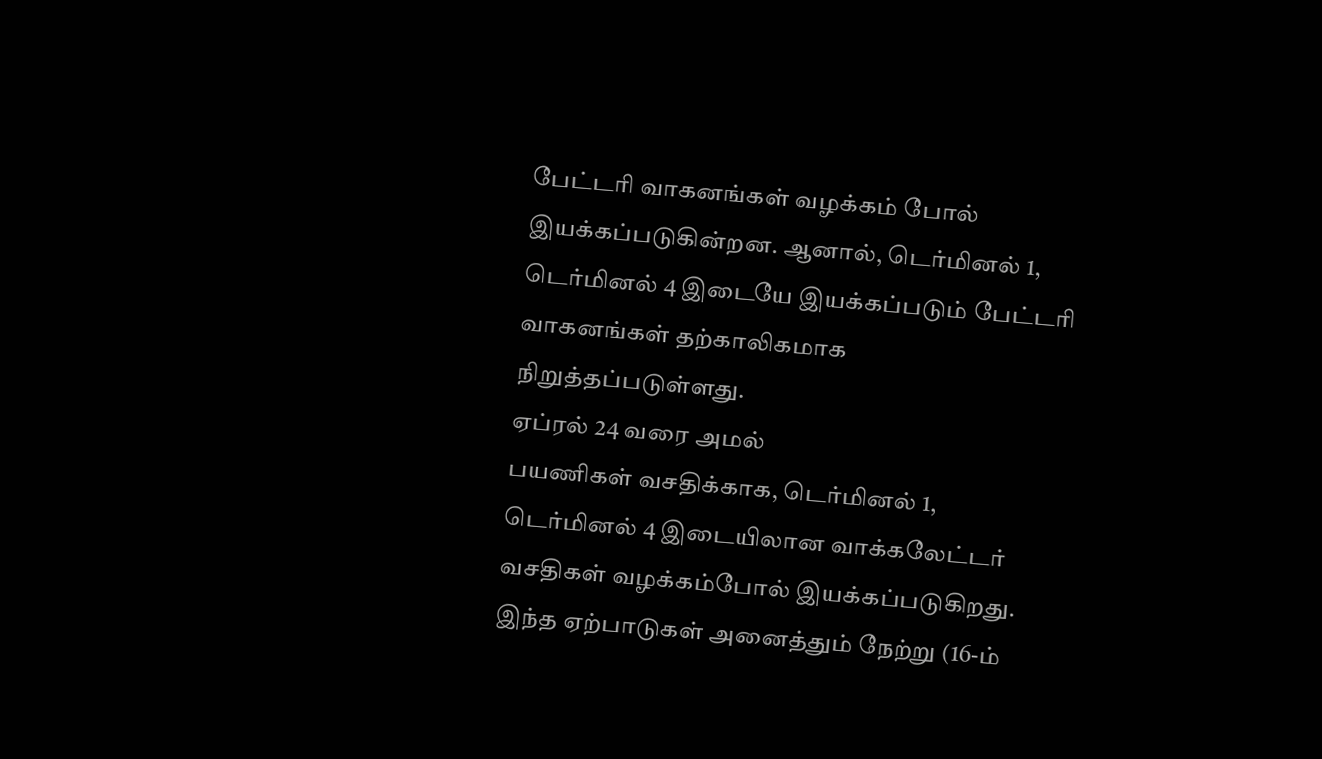பேட்டரி வாகனங்கள் வழக்கம் போல் இயக்கப்படுகின்றன. ஆனால், டெர்மினல் 1, டெர்மினல் 4 இடையே இயக்கப்படும் பேட்டரி வாகனங்கள் தற்காலிகமாக நிறுத்தப்படுள்ளது.
ஏப்ரல் 24 வரை அமல்
பயணிகள் வசதிக்காக, டெர்மினல் 1, டெர்மினல் 4 இடையிலான வாக்கலேட்டர் வசதிகள் வழக்கம்போல் இயக்கப்படுகிறது. இந்த ஏற்பாடுகள் அனைத்தும் நேற்று (16-ம்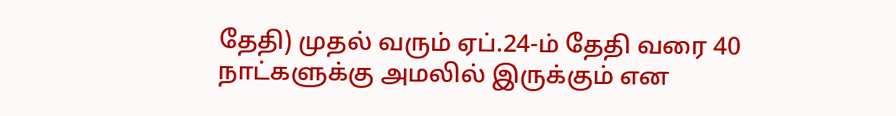தேதி) முதல் வரும் ஏப்.24-ம் தேதி வரை 40 நாட்களுக்கு அமலில் இருக்கும் என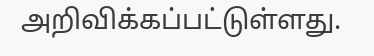அறிவிக்கப்பட்டுள்ளது.